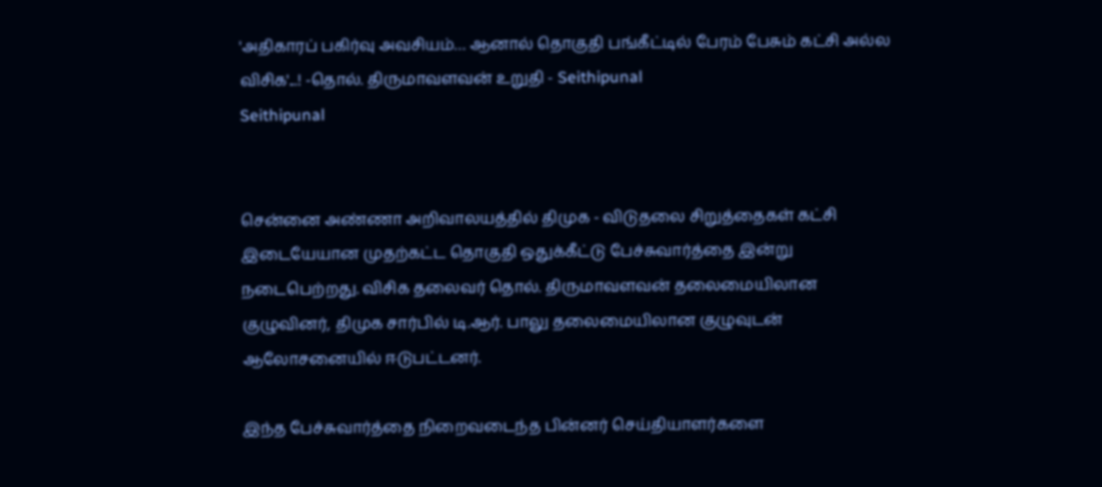'அதிகாரப் பகிர்வு அவசியம்… ஆனால் தொகுதி பங்கீட்டில் பேரம் பேசும் கட்சி அல்ல விசிக'...! -தொல். திருமாவளவன் உறுதி - Seithipunal
Seithipunal


சென்னை அண்ணா அறிவாலயத்தில் திமுக - விடுதலை சிறுத்தைகள் கட்சி இடையேயான முதற்கட்ட தொகுதி ஒதுக்கீட்டு பேச்சுவார்த்தை இன்று நடைபெற்றது. விசிக தலைவர் தொல். திருமாவளவன் தலைமையிலான குழுவினர், திமுக சார்பில் டி.ஆர். பாலு தலைமையிலான குழுவுடன் ஆலோசனையில் ஈடுபட்டனர்.

இந்த பேச்சுவார்த்தை நிறைவடைந்த பின்னர் செய்தியாளர்களை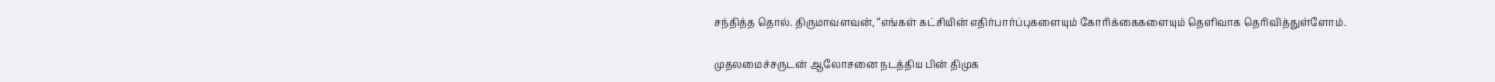சந்தித்த தொல். திருமாவளவன், “எங்கள் கட்சியின் எதிர்பார்ப்புகளையும் கோரிக்கைகளையும் தெளிவாக தெரிவித்துள்ளோம்.

முதலமைச்சருடன் ஆலோசனை நடத்திய பின் திமுக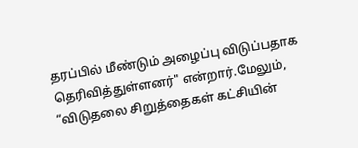தரப்பில் மீண்டும் அழைப்பு விடுப்பதாக தெரிவித்துள்ளனர்" என்றார்.மேலும், “விடுதலை சிறுத்தைகள் கட்சியின்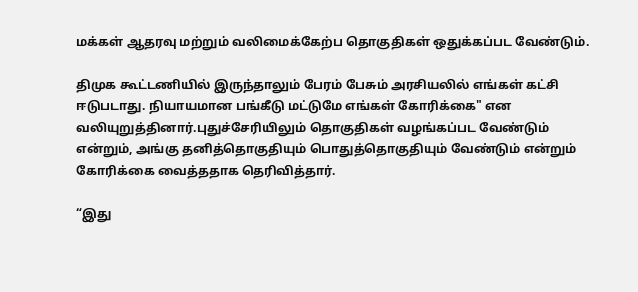மக்கள் ஆதரவு மற்றும் வலிமைக்கேற்ப தொகுதிகள் ஒதுக்கப்பட வேண்டும்.

திமுக கூட்டணியில் இருந்தாலும் பேரம் பேசும் அரசியலில் எங்கள் கட்சி ஈடுபடாது. நியாயமான பங்கீடு மட்டுமே எங்கள் கோரிக்கை" என வலியுறுத்தினார்.புதுச்சேரியிலும் தொகுதிகள் வழங்கப்பட வேண்டும் என்றும், அங்கு தனித்தொகுதியும் பொதுத்தொகுதியும் வேண்டும் என்றும் கோரிக்கை வைத்ததாக தெரிவித்தார்.

“இது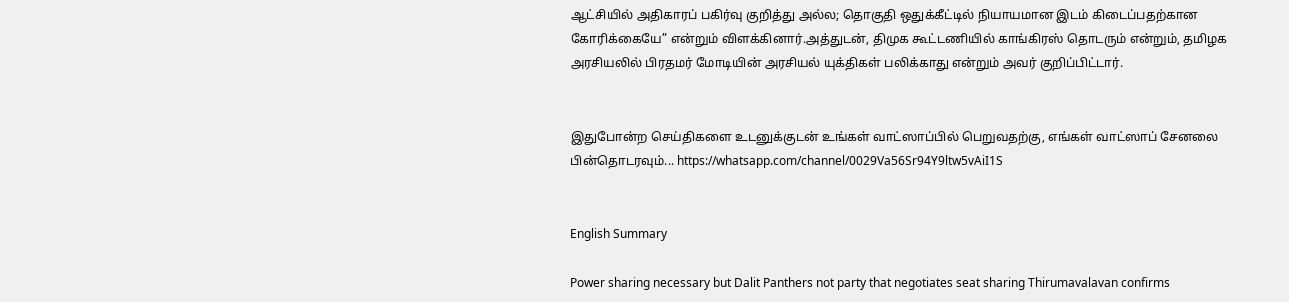ஆட்சியில் அதிகாரப் பகிர்வு குறித்து அல்ல; தொகுதி ஒதுக்கீட்டில் நியாயமான இடம் கிடைப்பதற்கான கோரிக்கையே” என்றும் விளக்கினார்.அத்துடன், திமுக கூட்டணியில் காங்கிரஸ் தொடரும் என்றும், தமிழக அரசியலில் பிரதமர் மோடியின் அரசியல் யுக்திகள் பலிக்காது என்றும் அவர் குறிப்பிட்டார்.


இதுபோன்ற செய்திகளை உடனுக்குடன் உங்கள் வாட்ஸாப்பில் பெறுவதற்கு, எங்கள் வாட்ஸாப் சேனலை பின்தொடரவும்... https://whatsapp.com/channel/0029Va56Sr94Y9ltw5vAiI1S


English Summary

Power sharing necessary but Dalit Panthers not party that negotiates seat sharing Thirumavalavan confirms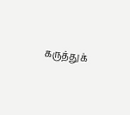கருத்துக்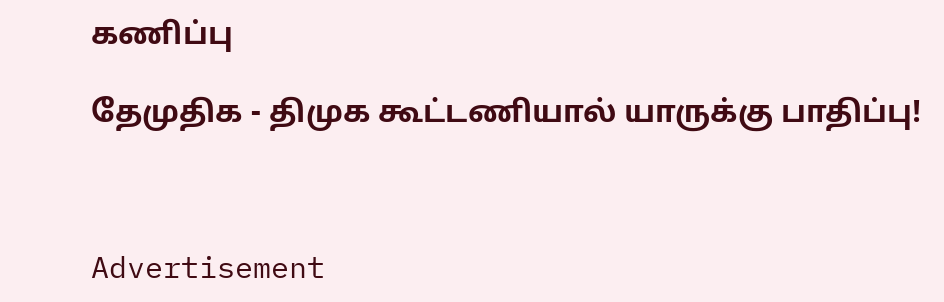கணிப்பு

தேமுதிக - திமுக கூட்டணியால் யாருக்கு பாதிப்பு!



Advertisement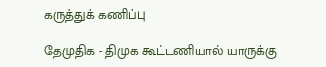கருத்துக் கணிப்பு

தேமுதிக - திமுக கூட்டணியால் யாருக்கு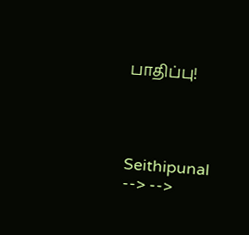பாதிப்பு!




Seithipunal
--> -->